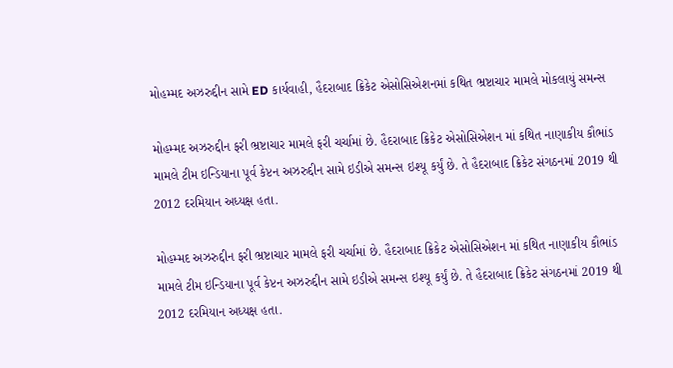મોહમ્મદ અઝરુદ્દીન સામે ED કાર્યવાહી, હૈદરાબાદ ક્રિકેટ એસોસિએશનમાં કથિત ભ્રષ્ટાચાર મામલે મોકલાયું સમન્સ

મોહમ્મદ અઝરુદ્દીન ફરી ભ્રષ્ટાચાર મામલે ફરી ચર્ચામાં છે. હૈદરાબાદ ક્રિકેટ એસોસિએશન માં કથિત નાણાકીય કૌભાંડ મામલે ટીમ ઇન્ડિયાના પૂર્વ કેપ્ટન અઝરુદ્દીન સામે ઇડીએ સમન્સ ઇશ્યૂ કર્યું છે. તે હૈદરાબાદ ક્રિકેટ સંગઠનમાં 2019 થી 2012 દરમિયાન અધ્યક્ષ હતા.

મોહમ્મદ અઝરુદ્દીન ફરી ભ્રષ્ટાચાર મામલે ફરી ચર્ચામાં છે. હૈદરાબાદ ક્રિકેટ એસોસિએશન માં કથિત નાણાકીય કૌભાંડ મામલે ટીમ ઇન્ડિયાના પૂર્વ કેપ્ટન અઝરુદ્દીન સામે ઇડીએ સમન્સ ઇશ્યૂ કર્યું છે. તે હૈદરાબાદ ક્રિકેટ સંગઠનમાં 2019 થી 2012 દરમિયાન અધ્યક્ષ હતા.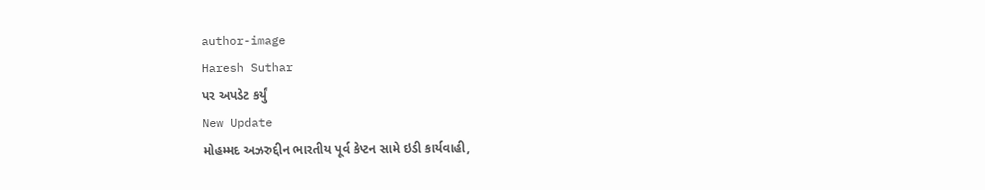author-image
Haresh Suthar
પર અપડેટ કર્યું
New Update
મોહમ્મદ અઝરુદ્દીન ભારતીય પૂર્વ કેપ્ટન સામે ઇડી કાર્યવાહી,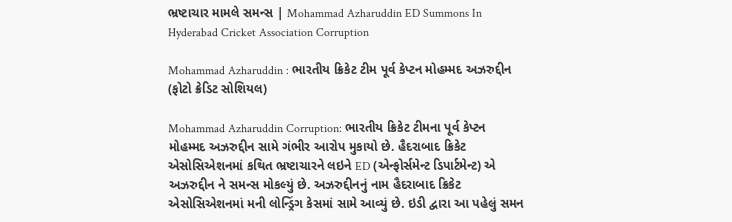ભ્રષ્ટાચાર મામલે સમન્સ | Mohammad Azharuddin ED Summons In Hyderabad Cricket Association Corruption

Mohammad Azharuddin : ભારતીય ક્રિકેટ ટીમ પૂર્વ કેપ્ટન મોહમ્મદ અઝરુદ્દીન (ફોટો ક્રેડિટ સોશિયલ)

Mohammad Azharuddin Corruption: ભારતીય ક્રિકેટ ટીમના પૂર્વ કેપ્ટન મોહમ્મદ અઝરુદ્દીન સામે ગંભીર આરોપ મુકાયો છે. હૈદરાબાદ ક્રિકેટ એસોસિએશનમાં કથિત ભ્રષ્ટાચારને લઇને ED (એન્ફોર્સમેન્ટ ડિપાર્ટમેન્ટ) એ અઝરુદ્દીન ને સમન્સ મોકલ્યું છે. અઝરુદ્દીનનું નામ હૈદરાબાદ ક્રિકેટ એસોસિએશનમાં મની લોન્ડ્રિંગ કેસમાં સામે આવ્યું છે. ઇડી દ્વારા આ પહેલું સમન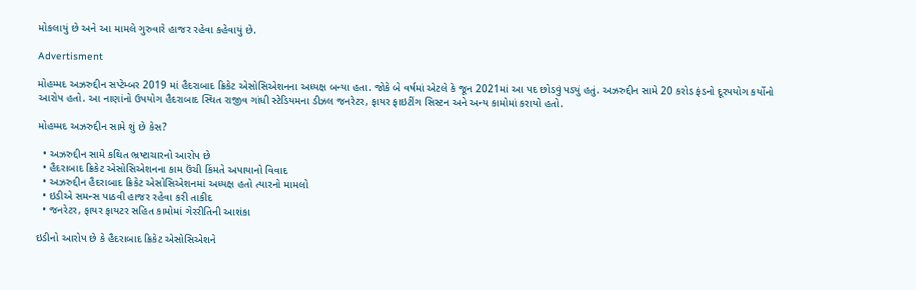મોકલાયું છે અને આ મામલે ગુરુવારે હાજર રહેવા કહેવાયું છે.

Advertisment

મોહમ્મદ અઝરુદ્દીન સપ્ટેમ્બર 2019 માં હૈદરાબાદ ક્રિકેટ એસોસિએશનના અધ્યક્ષ બન્યા હતા. જોકે બે વર્ષમાં એટલે કે જૂન 2021માં આ પદ છોડવું પડ્યું હતું. અઝરુદ્દીન સામે 20 કરોડ ફંડનો દૂરપયોગ કર્યોનો આરોપ હતો. આ નાણાંનો ઉપયોગ હૈદરાબાદ સ્થિત રાજીવ ગાંધી સ્ટેડિયમના ડીઝલ જનરેટર, ફાયર ફાઇટીંગ સિસ્ટન અને અન્ય કામોમાં કરાયો હતો.

મોહમ્મદ અઝરુદ્દીન સામે શું છે કેસ?

  • અઝરુદ્દીન સામે કથિત ભ્રષ્ટાચારનો આરોપ છે
  • હૈદરાબાદ ક્રિકેટ એસોસિએશનના કામ ઉંચી કિંમતે અપાયાનો વિવાદ
  • અઝરુદ્દીન હૈદરાબાદ ક્રિકેટ એસોસિએશનમાં અધ્યક્ષ હતો ત્યારનો મામલો
  • ઇડીએ સમન્સ પાઠવી હાજર રહેવા કરી તાકીદ
  • જનરેટર, ફાયર ફાયટર સહિત કામોમાં ગેરરીતિની આશંકા

ઇડીનો આરોપ છે કે હૈદરાબાદ ક્રિકેટ એસોસિએશને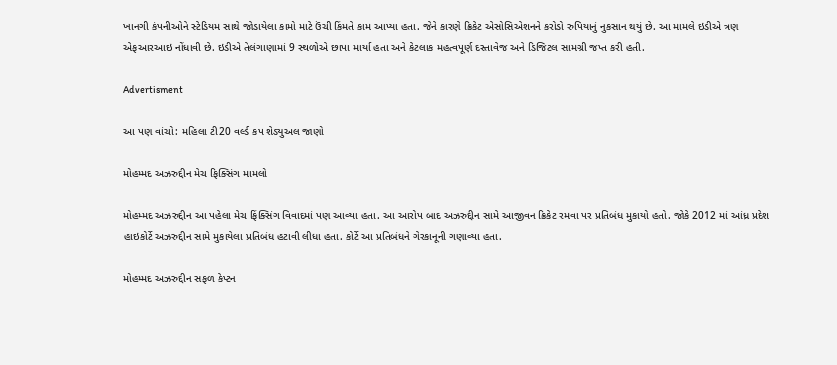ખાનગી કંપનીઓને સ્ટેડિયમ સાથે જોડાયેલા કામો માટે ઉંચી કિંમતે કામ આપ્યા હતા. જેને કારણે ક્રિકેટ એસોસિએશનને કરોડો રુપિયાનું નુકસાન થયું છે. આ મામલે ઇડીએ ત્રણ એફઆરઆઇ નોંધાવી છે. ઇડીએ તેલંગાણામાં 9 સ્થળોએ છાપા માર્યા હતા અને કેટલાક મહત્વપૂર્ણ દસ્તાવેજ અને ડિજિટલ સામગ્રી જપ્ત કરી હતી.

Advertisment

આ પણ વાંચો: મહિલા ટી20 વર્લ્ડ કપ શેડ્યુઅલ જાણો

મોહમ્મદ અઝરુદ્દીન મેચ ફિક્સિંગ મામલો

મોહમ્મદ અઝરુદ્દીન આ પહેલા મેચ ફિંક્સિંગ વિવાદમાં પણ આવ્યા હતા. આ આરોપ બાદ અઝરુદ્દીન સામે આજીવન ક્રિકેટ રમવા પર પ્રતિબંધ મુકાયો હતો. જોકે 2012 માં આંધ્ર પ્રદેશ હાઇકોર્ટે અઝરુદ્દીન સામે મુકાયેલા પ્રતિબંધ હટાવી લીધા હતા. કોર્ટે આ પ્રતિબંધને ગેરકાનૂની ગણાવ્યા હતા.

મોહમ્મદ અઝરુદ્દીન સફળ કેપ્ટન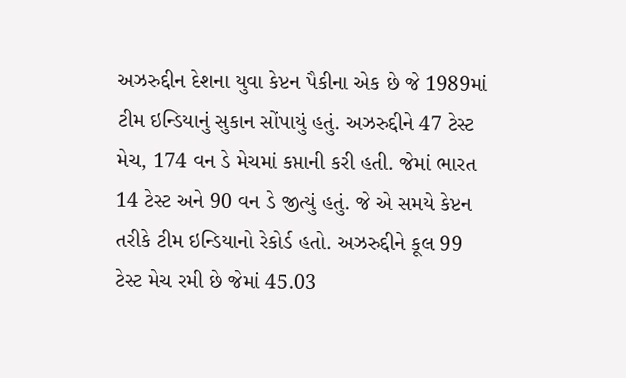અઝરુદ્દીન દેશના યુવા કેપ્ટન પૈકીના એક છે જે 1989માં ટીમ ઇન્ડિયાનું સુકાન સોંપાયું હતું. અઝરુદ્દીને 47 ટેસ્ટ મેચ, 174 વન ડે મેચમાં કપ્તાની કરી હતી. જેમાં ભારત 14 ટેસ્ટ અને 90 વન ડે જીત્યું હતું. જે એ સમયે કેપ્ટન તરીકે ટીમ ઇન્ડિયાનો રેકોર્ડ હતો. અઝરુદ્દીને કૂલ 99 ટેસ્ટ મેચ રમી છે જેમાં 45.03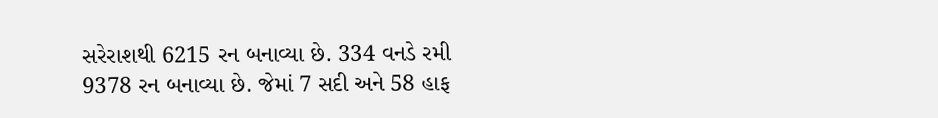સરેરાશથી 6215 રન બનાવ્યા છે. 334 વનડે રમી 9378 રન બનાવ્યા છે. જેમાં 7 સદી અને 58 હાફ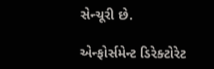સેન્ચૂરી છે.

એન્ફોર્સમેન્ટ ડિરેક્ટોરેટ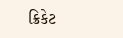ક્રિકેટ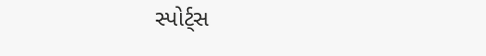સ્પોર્ટ્સ